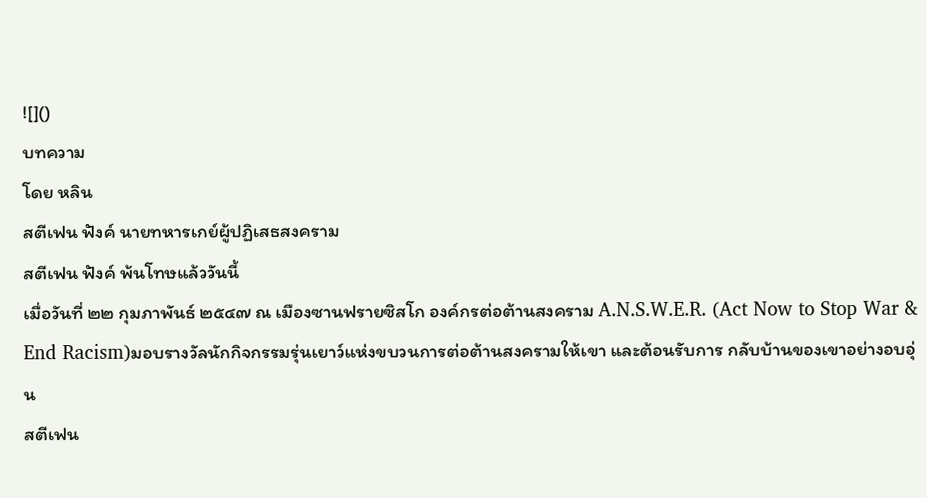![]()
บทความ
โดย หลิน
สตีเฟน ฟังค์ นายทหารเกย์ผู้ปฏิเสธสงคราม
สตีเฟน ฟังค์ พ้นโทษแล้ววันนี้
เมื่อวันที่ ๒๒ กุมภาพันธ์ ๒๕๔๗ ณ เมืองซานฟรายซิสโก องค์กรต่อต้านสงคราม A.N.S.W.E.R. (Act Now to Stop War & End Racism)มอบรางวัลนักกิจกรรมรุ่นเยาว์แห่งขบวนการต่อต้านสงครามให้เขา และต้อนรับการ กลับบ้านของเขาอย่างอบอุ่น
สตีเฟน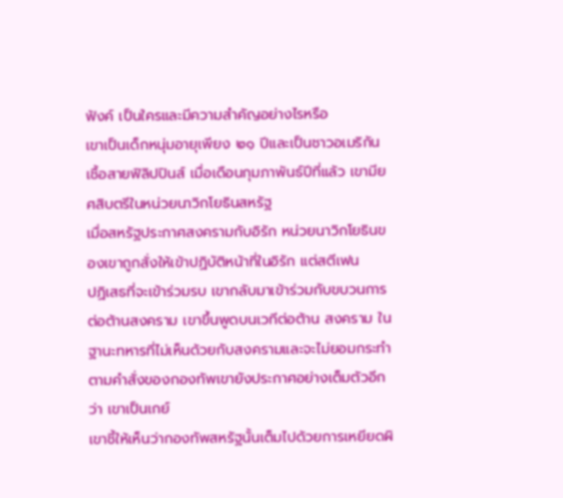ฟังค์ เป็นใครและมีความสำคัญอย่างไรหรือ
เขาเป็นเด็กหนุ่มอายุเพียง ๒๑ ปีและเป็นชาวอเมริกันเชื้อสายฟิลิปปินส์ เมื่อเดือนกุมภาพันธ์ปีที่แล้ว เขามียศสิบตรีในหน่วยนาวิกโยธินสหรัฐ
เมื่อสหรัฐประกาศสงครามกับอิรัก หน่วยนาวิกโยธินของเขาถูกสั่งให้เข้าปฏิบัติหน้าที่ในอิรัก แต่สตีเฟน
ปฏิเสธที่จะเข้าร่วมรบ เขากลับมาเข้าร่วมกับขบวนการต่อต้านสงคราม เขาขึ้นพูดบนเวทีต่อต้าน สงคราม ในฐานะทหารที่ไม่เห็นด้วยกับสงครามและจะไม่ยอมกระทำตามคำสั่งของกองทัพเขายังประกาศอย่างเต็มตัวอีกว่า เขาเป็นเกย์
เขาชี้ให้เห็นว่ากองทัพสหรัฐนั้นเต็มไปด้วยการเหยียดผิ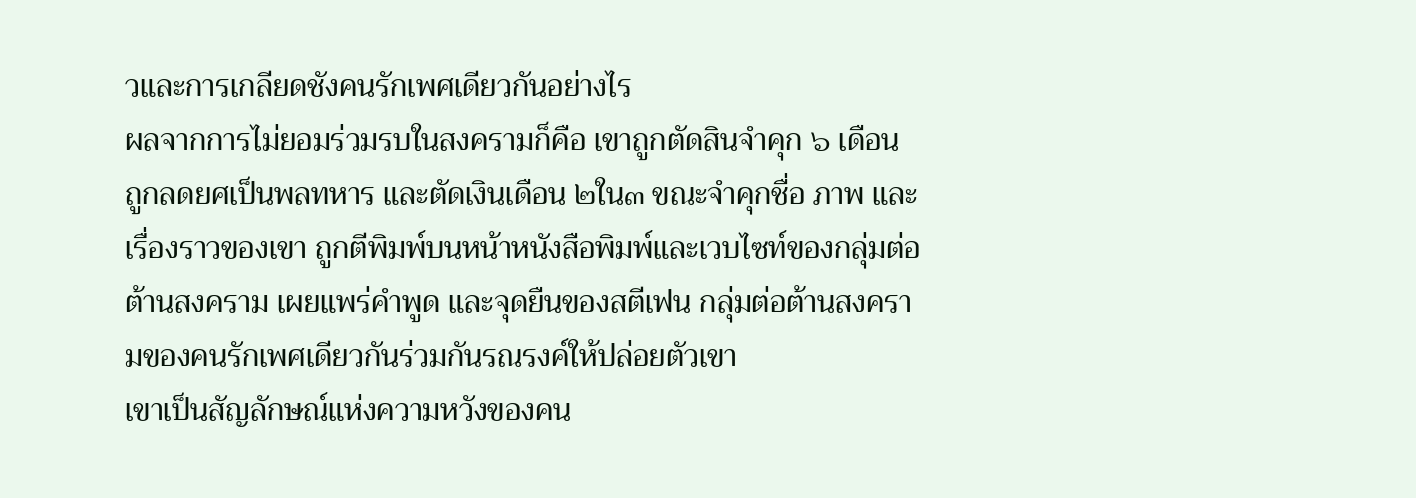วและการเกลียดชังคนรักเพศเดียวกันอย่างไร
ผลจากการไม่ยอมร่วมรบในสงครามก็คือ เขาถูกตัดสินจำคุก ๖ เดือน ถูกลดยศเป็นพลทหาร และตัดเงินเดือน ๒ใน๓ ขณะจำคุกชื่อ ภาพ และเรื่องราวของเขา ถูกตีพิมพ์บนหน้าหนังสือพิมพ์และเวบไซท์ของกลุ่มต่อต้านสงคราม เผยแพร่คำพูด และจุดยืนของสตีเฟน กลุ่มต่อต้านสงครามของคนรักเพศเดียวกันร่วมกันรณรงค์ให้ปล่อยตัวเขา
เขาเป็นสัญลักษณ์แห่งความหวังของคน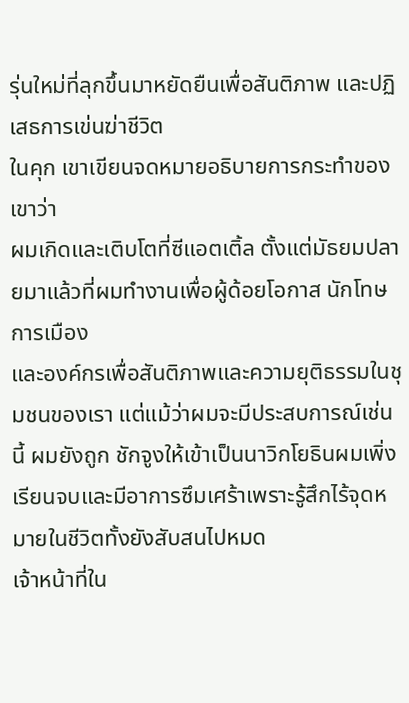รุ่นใหม่ที่ลุกขึ้นมาหยัดยืนเพื่อสันติภาพ และปฏิเสธการเข่นฆ่าชีวิต
ในคุก เขาเขียนจดหมายอธิบายการกระทำของเขาว่า
ผมเกิดและเติบโตที่ซีแอตเติ้ล ตั้งแต่มัธยมปลายมาแล้วที่ผมทำงานเพื่อผู้ด้อยโอกาส นักโทษการเมือง
และองค์กรเพื่อสันติภาพและความยุติธรรมในชุมชนของเรา แต่แม้ว่าผมจะมีประสบการณ์เช่นนี้ ผมยังถูก ชักจูงให้เข้าเป็นนาวิกโยธินผมเพิ่งเรียนจบและมีอาการซึมเศร้าเพราะรู้สึกไร้จุดหมายในชีวิตทั้งยังสับสนไปหมด
เจ้าหน้าที่ใน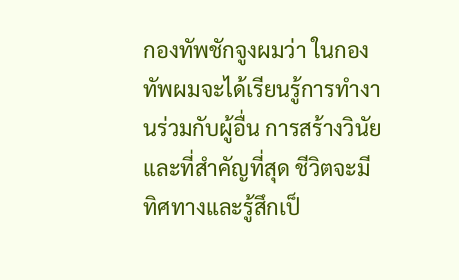กองทัพชักจูงผมว่า ในกองทัพผมจะได้เรียนรู้การทำงานร่วมกับผู้อื่น การสร้างวินัย และที่สำคัญที่สุด ชีวิตจะมีทิศทางและรู้สึกเป็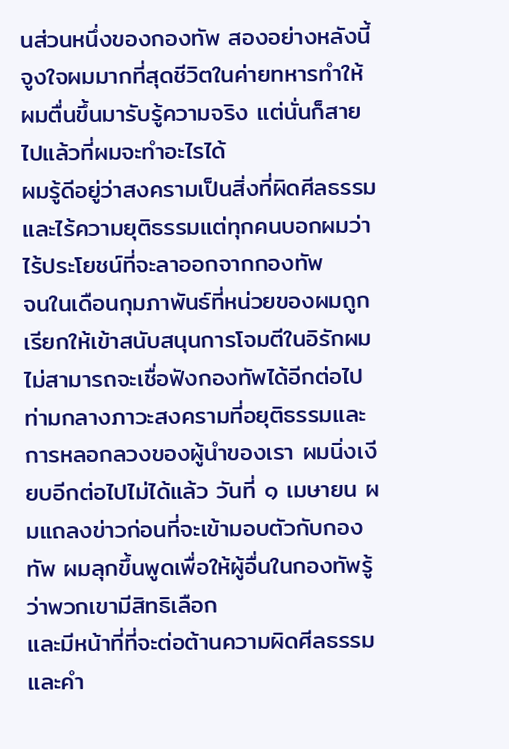นส่วนหนึ่งของกองทัพ สองอย่างหลังนี้จูงใจผมมากที่สุดชีวิตในค่ายทหารทำให้ผมตื่นขึ้นมารับรู้ความจริง แต่นั่นก็สายไปแล้วที่ผมจะทำอะไรได้
ผมรู้ดีอยู่ว่าสงครามเป็นสิ่งที่ผิดศีลธรรมและไร้ความยุติธรรมแต่ทุกคนบอกผมว่าไร้ประโยชน์ที่จะลาออกจากกองทัพ
จนในเดือนกุมภาพันธ์ที่หน่วยของผมถูกเรียกให้เข้าสนับสนุนการโจมตีในอิรักผมไม่สามารถจะเชื่อฟังกองทัพได้อีกต่อไป
ท่ามกลางภาวะสงครามที่อยุติธรรมและการหลอกลวงของผู้นำของเรา ผมนิ่งเงียบอีกต่อไปไม่ได้แล้ว วันที่ ๑ เมษายน ผมแถลงข่าวก่อนที่จะเข้ามอบตัวกับกองทัพ ผมลุกขึ้นพูดเพื่อให้ผู้อื่นในกองทัพรู้ว่าพวกเขามีสิทธิเลือก
และมีหน้าที่ที่จะต่อต้านความผิดศีลธรรมและคำ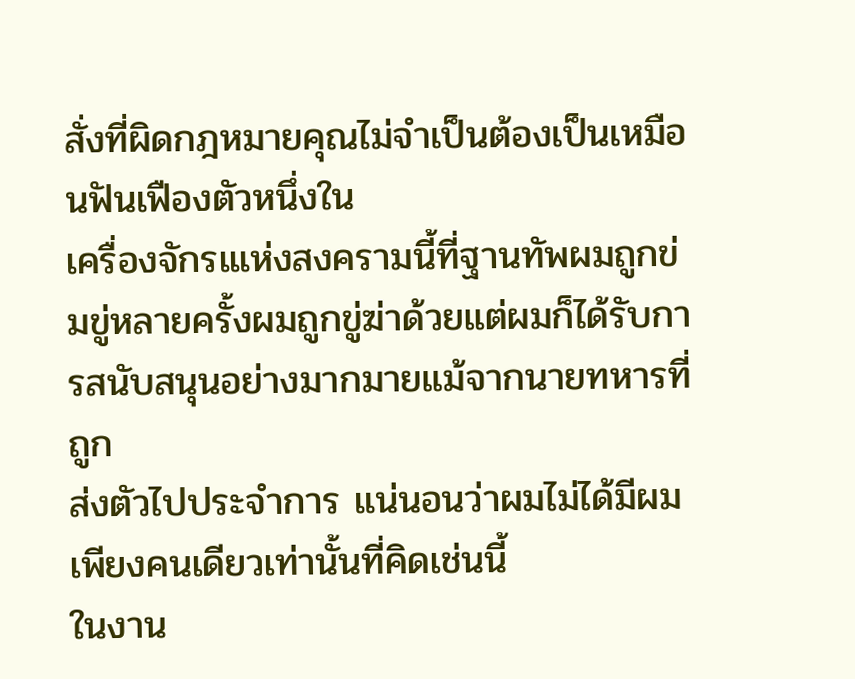สั่งที่ผิดกฎหมายคุณไม่จำเป็นต้องเป็นเหมือนฟันเฟืองตัวหนึ่งใน
เครื่องจักรเแห่งสงครามนี้ที่ฐานทัพผมถูกข่มขู่หลายครั้งผมถูกขู่ฆ่าด้วยแต่ผมก็ได้รับการสนับสนุนอย่างมากมายแม้จากนายทหารที่ถูก
ส่งตัวไปประจำการ แน่นอนว่าผมไม่ได้มีผมเพียงคนเดียวเท่านั้นที่คิดเช่นนี้
ในงาน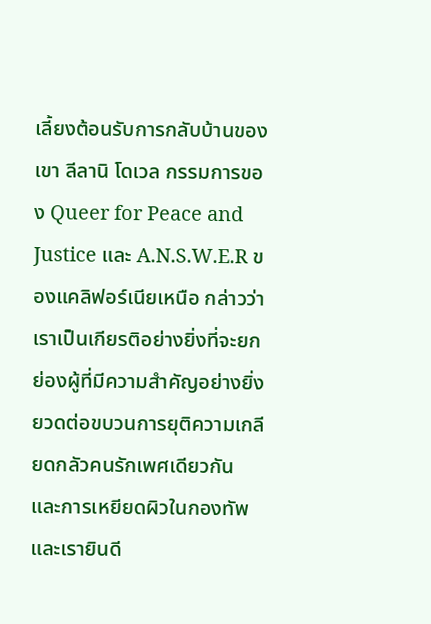เลี้ยงต้อนรับการกลับบ้านของเขา ลีลานิ โดเวล กรรมการของ Queer for Peace and Justice และ A.N.S.W.E.R ของแคลิฟอร์เนียเหนือ กล่าวว่า
เราเป็นเกียรติอย่างยิ่งที่จะยกย่องผู้ที่มีความสำคัญอย่างยิ่งยวดต่อขบวนการยุติความเกลียดกลัวคนรักเพศเดียวกัน
และการเหยียดผิวในกองทัพ และเรายินดี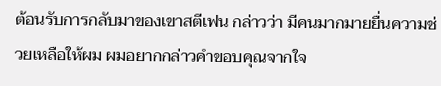ต้อนรับการกลับมาของเขาสตีเฟน กล่าวว่า มีคนมากมายยื่นความช่วยเหลือให้ผม ผมอยากกล่าวคำขอบคุณจากใจ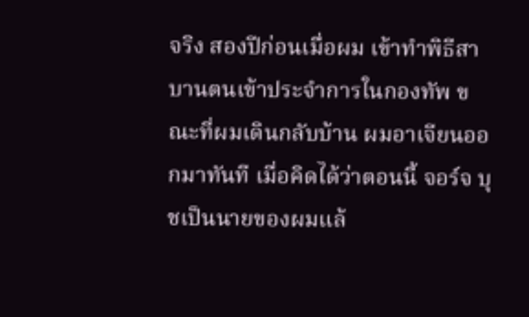จริง สองปีก่อนเมื่อผม เข้าทำพิธีสาบานตนเข้าประจำการในกองทัพ ขณะที่ผมเดินกลับบ้าน ผมอาเจียนออกมาทันที เมื่อคิดได้ว่าตอนนี้ จอร์จ บุชเป็นนายของผมแล้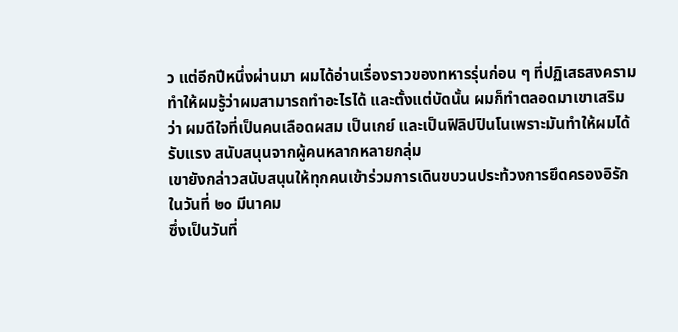ว แต่อีกปีหนึ่งผ่านมา ผมได้อ่านเรื่องราวของทหารรุ่นก่อน ๆ ที่ปฏิเสธสงคราม
ทำให้ผมรู้ว่าผมสามารถทำอะไรได้ และตั้งแต่บัดนั้น ผมก็ทำตลอดมาเขาเสริมว่า ผมดีใจที่เป็นคนเลือดผสม เป็นเกย์ และเป็นฟิลิปปินโนเพราะมันทำให้ผมได้รับแรง สนับสนุนจากผู้คนหลากหลายกลุ่ม
เขายังกล่าวสนับสนุนให้ทุกคนเข้าร่วมการเดินขบวนประท้วงการยึดครองอิรัก ในวันที่ ๒๐ มีนาคม
ซึ่งเป็นวันที่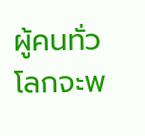ผู้คนทั่วโลกจะพ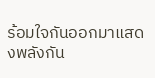ร้อมใจกันออกมาแสดงพลังกัน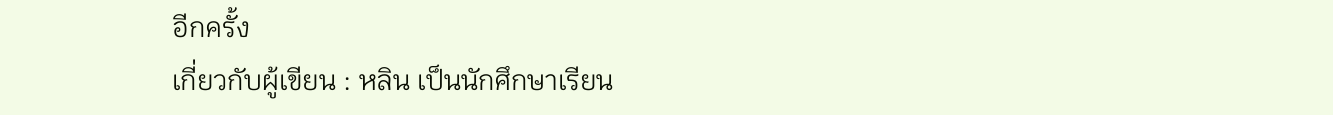อีกครั้ง
เกี่ยวกับผู้เขียน : หลิน เป็นนักศึกษาเรียน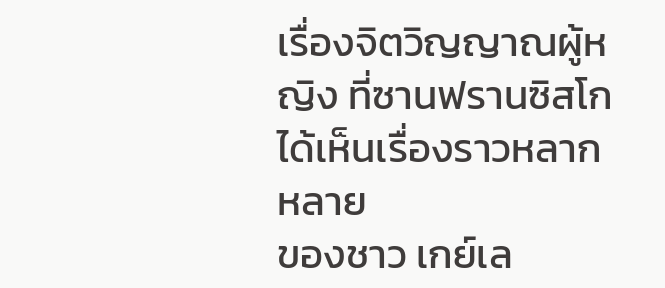เรื่องจิตวิญญาณผู้หญิง ที่ซานฟรานซิสโก ได้เห็นเรื่องราวหลากหลาย
ของชาว เกย์เล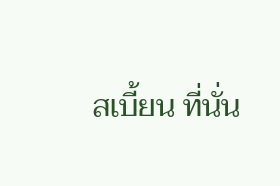สเบี้ยน ที่นั่น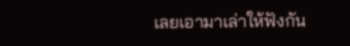เลยเอามาเล่าให้ฟังกัน